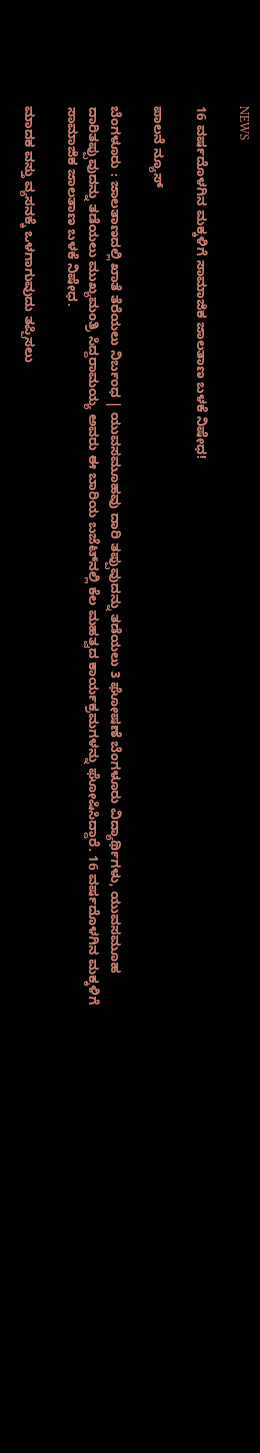NEWS

16 ವರ್ಷದೊಳಗಿನ ಮಕ್ಕಳಿಗೆ ಸಾಮಾಜಿಕ ಜಾಲತಾಣ ಬಳಕೆ ನಿಷೇಧ!

ಪಾಲನೆ ನ್ಯೂಸ್

ಬೆಂಗಳೂರು : ಜಾಲತಾಣದಲ್ಲಿ ಖಾತೆ ತೆರೆಯಲು ನಿರ್ಬಂಧ | ಯುವಸಮೂಹವು ದಾರಿ ತಪ್ಪುವುದನ್ನು ತಡೆಯಲು 3 ಘೋಷಣೆ ಬೆಂಗಳೂರು ವಿದ್ಯಾರ್ಥಿಗಳು, ಯುವಸಮೂಹ ದಾರಿತಪ್ಪುವುದನ್ನು ತಡೆಯಲು ಮುಖ್ಯಮಂತ್ರಿ ಸಿದ್ದರಾಮಯ್ಯ ಅವರು ಈ ಬಾರಿಯ ಬಜೆಟ್‌ನಲ್ಲಿ ಕೆಲ ಮಹತ್ವದ ಕಾರ್ಯಕ್ರಮಗಳನ್ನು ಘೋಷಿಸಿದ್ದಾರೆ. 16 ವರ್ಷದೊಳಗಿನ ಮಕ್ಕಳಿಗೆ ಸಾಮಾಜಿಕ ಜಾಲತಾಣ ಬಳಕೆ ನಿಷೇಧ.

ಮಾದಕ ವಸ್ತು ವ್ಯಸನಕ್ಕೆ ಒಳಗಾಗುವುದು ತಪ್ಪಿಸಲು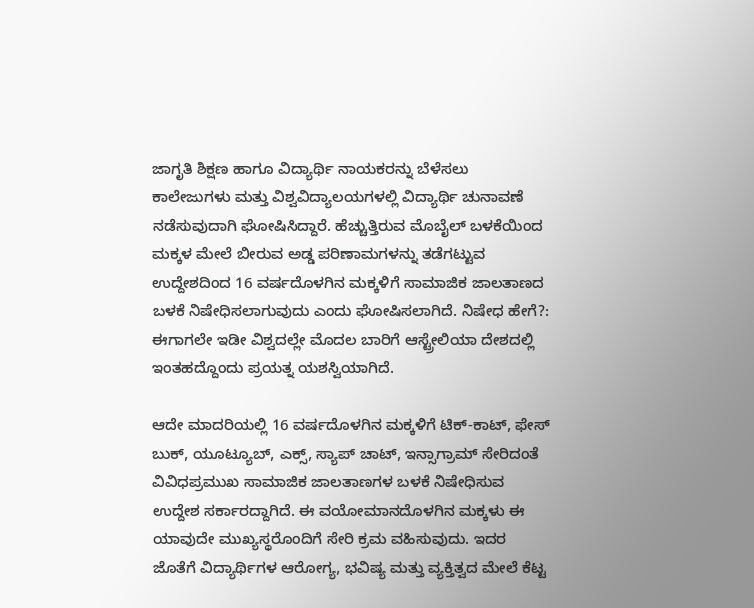ಜಾಗೃತಿ ಶಿಕ್ಷಣ ಹಾಗೂ ವಿದ್ಯಾರ್ಥಿ ನಾಯಕರನ್ನು ಬೆಳೆಸಲು ಕಾಲೇಜುಗಳು ಮತ್ತು ವಿಶ್ವವಿದ್ಯಾಲಯಗಳಲ್ಲಿ ವಿದ್ಯಾರ್ಥಿ ಚುನಾವಣೆ ನಡೆಸುವುದಾಗಿ ಘೋಷಿಸಿದ್ದಾರೆ. ಹೆಚ್ಚುತ್ತಿರುವ ಮೊಬೈಲ್ ಬಳಕೆಯಿಂದ ಮಕ್ಕಳ ಮೇಲೆ ಬೀರುವ ಅಡ್ಡ ಪರಿಣಾಮಗಳನ್ನು ತಡೆಗಟ್ಟುವ ಉದ್ದೇಶದಿಂದ 16 ವರ್ಷದೊಳಗಿನ ಮಕ್ಕಳಿಗೆ ಸಾಮಾಜಿಕ ಜಾಲತಾಣದ ಬಳಕೆ ನಿಷೇಧಿಸಲಾಗುವುದು ಎಂದು ಘೋಷಿಸಲಾಗಿದೆ. ನಿಷೇಧ ಹೇಗೆ?: ಈಗಾಗಲೇ ಇಡೀ ವಿಶ್ವದಲ್ಲೇ ಮೊದಲ ಬಾರಿಗೆ ಆಸ್ಟ್ರೇಲಿಯಾ ದೇಶದಲ್ಲಿ ಇಂತಹದ್ದೊಂದು ಪ್ರಯತ್ನ ಯಶಸ್ವಿಯಾಗಿದೆ.

ಆದೇ ಮಾದರಿಯಲ್ಲಿ 16 ವರ್ಷದೊಳಗಿನ ಮಕ್ಕಳಿಗೆ ಟಿಕ್-ಕಾಟ್, ಫೇಸ್ ಬುಕ್, ಯೂಟ್ಯೂಬ್, ಎಕ್ಸ್, ಸ್ಯಾಪ್‌ ಚಾಟ್, ಇನ್ಸಾಗ್ರಾಮ್ ಸೇರಿದಂತೆ ವಿವಿಧಪ್ರಮುಖ ಸಾಮಾಜಿಕ ಜಾಲತಾಣಗಳ ಬಳಕೆ ನಿಷೇಧಿಸುವ ಉದ್ದೇಶ ಸರ್ಕಾರದ್ದಾಗಿದೆ. ಈ ವಯೋಮಾನದೊಳಗಿನ ಮಕ್ಕಳು ಈ ಯಾವುದೇ ಮುಖ್ಯಸ್ಥರೊಂದಿಗೆ ಸೇರಿ ಕ್ರಮ ವಹಿಸುವುದು. ಇದರ ಜೊತೆಗೆ ವಿದ್ಯಾರ್ಥಿಗಳ ಆರೋಗ್ಯ, ಭವಿಷ್ಯ ಮತ್ತು ವ್ಯಕ್ತಿತ್ವದ ಮೇಲೆ ಕೆಟ್ಟ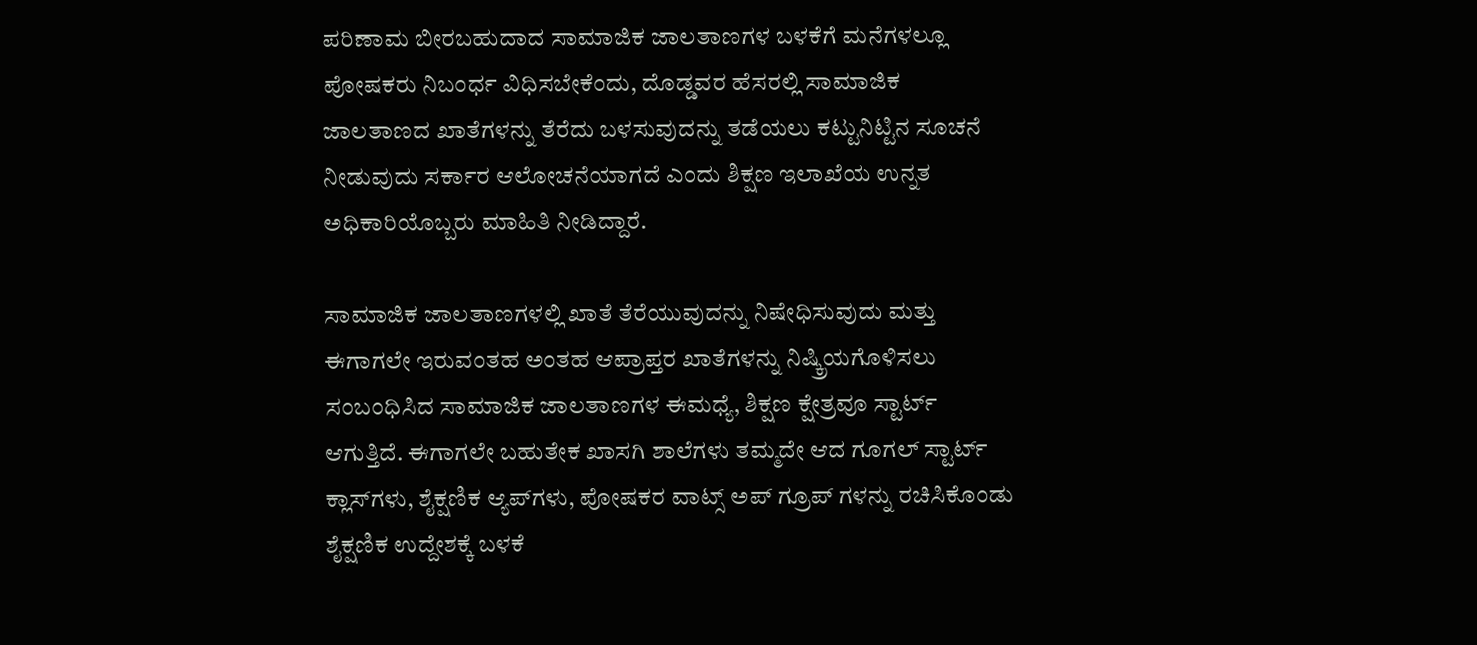ಪರಿಣಾಮ ಬೀರಬಹುದಾದ ಸಾಮಾಜಿಕ ಜಾಲತಾಣಗಳ ಬಳಕೆಗೆ ಮನೆಗಳಲ್ಲೂ ಪೋಷಕರು ನಿಬಂರ್ಧ ವಿಧಿಸಬೇಕೆಂದು, ದೊಡ್ಡವರ ಹೆಸರಲ್ಲಿ ಸಾಮಾಜಿಕ ಜಾಲತಾಣದ ಖಾತೆಗಳನ್ನು ತೆರೆದು ಬಳಸುವುದನ್ನು ತಡೆಯಲು ಕಟ್ಟುನಿಟ್ಟಿನ ಸೂಚನೆ ನೀಡುವುದು ಸರ್ಕಾರ ಆಲೋಚನೆಯಾಗದೆ ಎಂದು ಶಿಕ್ಷಣ ಇಲಾಖೆಯ ಉನ್ನತ ಅಧಿಕಾರಿಯೊಬ್ಬರು ಮಾಹಿತಿ ನೀಡಿದ್ದಾರೆ.

ಸಾಮಾಜಿಕ ಜಾಲತಾಣಗಳಲ್ಲಿ ಖಾತೆ ತೆರೆಯುವುದನ್ನು ನಿಷೇಧಿಸುವುದು ಮತ್ತು ಈಗಾಗಲೇ ಇರುವಂತಹ ಅಂತಹ ಆಪ್ರಾಪ್ತರ ಖಾತೆಗಳನ್ನು ನಿಷ್ಕ್ರಿಯಗೊಳಿಸಲು ಸಂಬಂಧಿಸಿದ ಸಾಮಾಜಿಕ ಜಾಲತಾಣಗಳ ಈಮಧ್ಯೆ, ಶಿಕ್ಷಣ ಕ್ಷೇತ್ರವೂ ಸ್ಟಾರ್ಟ್ ಆಗುತ್ತಿದೆ. ಈಗಾಗಲೇ ಬಹುತೇಕ ಖಾಸಗಿ ಶಾಲೆಗಳು ತಮ್ಮದೇ ಆದ ಗೂಗಲ್ ಸ್ಟಾರ್ಟ್ ಕ್ಲಾಸ್‌ಗಳು, ಶೈಕ್ಷಣಿಕ ಆ್ಯಪ್‌ಗಳು, ಪೋಷಕರ ವಾಟ್ಸ್ ಅಪ್ ಗ್ರೂಪ್ ಗಳನ್ನು ರಚಿಸಿಕೊಂಡು ಶೈಕ್ಷಣಿಕ ಉದ್ದೇಶಕ್ಕೆ ಬಳಕೆ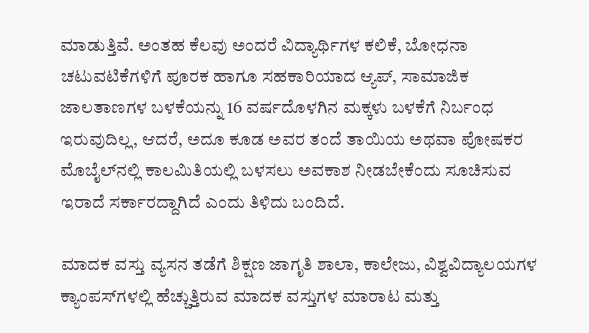ಮಾಡುತ್ತಿವೆ. ಅಂತಹ ಕೆಲವು ಅಂದರೆ ವಿದ್ಯಾರ್ಥಿಗಳ ಕಲಿಕೆ, ಬೋಧನಾ ಚಟುವಟಿಕೆಗಳಿಗೆ ಪೂರಕ ಹಾಗೂ ಸಹಕಾರಿಯಾದ ಆ್ಯಪ್, ಸಾಮಾಜಿಕ ಜಾಲತಾಣಗಳ ಬಳಕೆಯನ್ನು 16 ವರ್ಷದೊಳಗಿನ ಮಕ್ಕಳು ಬಳಕೆಗೆ ನಿರ್ಬಂಧ ಇರುವುದಿಲ್ಲ, ಆದರೆ, ಅದೂ ಕೂಡ ಅವರ ತಂದೆ ತಾಯಿಯ ಅಥವಾ ಪೋಷಕರ ಮೊಬೈಲ್‌ನಲ್ಲಿ ಕಾಲಮಿತಿಯಲ್ಲಿ ಬಳಸಲು ಅವಕಾಶ ನೀಡಬೇಕೆಂದು ಸೂಚಿಸುವ ಇರಾದೆ ಸರ್ಕಾರದ್ದಾಗಿದೆ ಎಂದು ತಿಳಿದು ಬಂದಿದೆ.

ಮಾದಕ ವಸ್ತು ವ್ಯಸನ ತಡೆಗೆ ಶಿಕ್ಷಣ ಜಾಗೃತಿ ಶಾಲಾ, ಕಾಲೇಜು, ವಿಶ್ವವಿದ್ಯಾಲಯಗಳ ಕ್ಯಾಂಪಸ್‌ಗಳಲ್ಲಿ ಹೆಚ್ಚುತ್ತಿರುವ ಮಾದಕ ವಸ್ತುಗಳ ಮಾರಾಟ ಮತ್ತು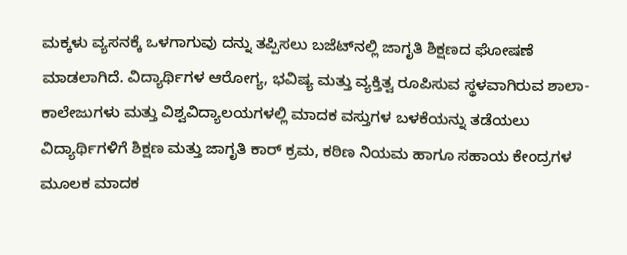ಮಕ್ಕಳು ವ್ಯಸನಕ್ಕೆ ಒಳಗಾಗುವು ದನ್ನು ತಪ್ಪಿಸಲು ಬಜೆಟ್‌ನಲ್ಲಿ ಜಾಗೃತಿ ಶಿಕ್ಷಣದ ಘೋಷಣೆ ಮಾಡಲಾಗಿದೆ. ವಿದ್ಯಾರ್ಥಿಗಳ ಆರೋಗ್ಯ, ಭವಿಷ್ಯ ಮತ್ತು ವ್ಯಕ್ತಿತ್ವ ರೂಪಿಸುವ ಸ್ಥಳವಾಗಿರುವ ಶಾಲಾ-ಕಾಲೇಜುಗಳು ಮತ್ತು ವಿಶ್ವವಿದ್ಯಾಲಯಗಳಲ್ಲಿ ಮಾದಕ ವಸ್ತುಗಳ ಬಳಕೆಯನ್ನು ತಡೆಯಲು ವಿದ್ಯಾರ್ಥಿಗಳಿಗೆ ಶಿಕ್ಷಣ ಮತ್ತು ಜಾಗೃತಿ ಕಾರ್ ಕ್ರಮ, ಕಠಿಣ ನಿಯಮ ಹಾಗೂ ಸಹಾಯ ಕೇಂದ್ರಗಳ ಮೂಲಕ ಮಾದಕ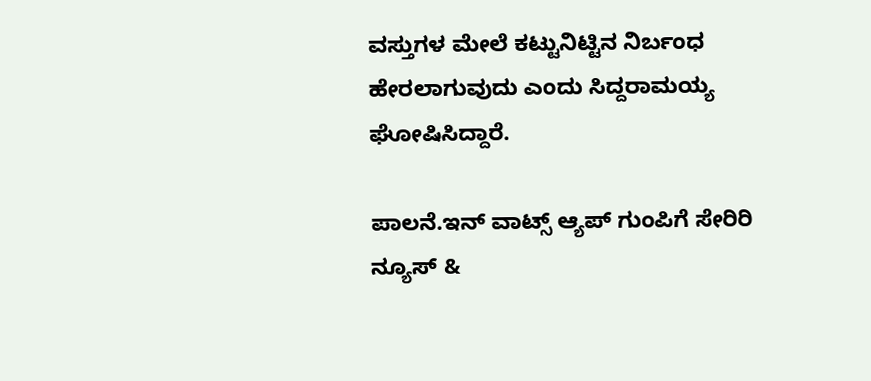ವಸ್ತುಗಳ ಮೇಲೆ ಕಟ್ಟುನಿಟ್ಟಿನ ನಿರ್ಬಂಧ ಹೇರಲಾಗುವುದು ಎಂದು ಸಿದ್ದರಾಮಯ್ಯ ಘೋಷಿಸಿದ್ದಾರೆ.

ಪಾಲನೆ.ಇನ್ ವಾಟ್ಸ್ ಆ್ಯಪ್ ಗುಂಪಿಗೆ ಸೇರಿರಿ ನ್ಯೂಸ್ &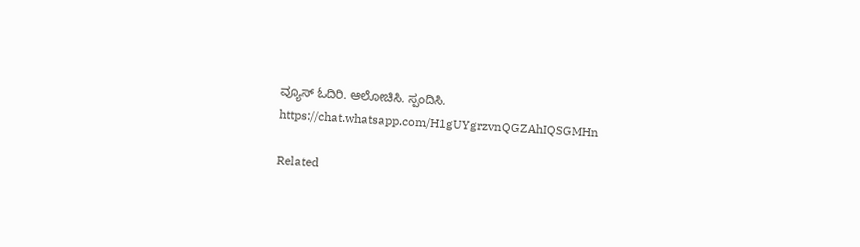ವ್ಯೂಸ್ ಓದಿರಿ. ಆಲೋಚಿಸಿ. ಸ್ಪಂದಿಸಿ.
https://chat.whatsapp.com/H1gUYgrzvnQGZAhIQSGMHn

Related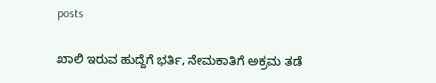posts

ಖಾಲಿ‌ ಇರುವ ಹುದ್ದೆಗೆ ಭರ್ತಿ, ನೇಮಕಾತಿಗೆ ಅಕ್ರಮ ತಡೆ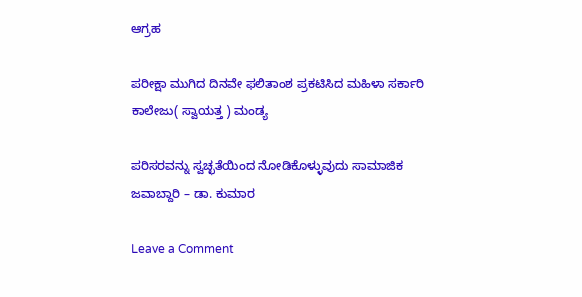ಆಗ್ರಹ

ಪರೀಕ್ಷಾ ಮುಗಿದ ದಿನವೇ ಫಲಿತಾಂಶ ಪ್ರಕಟಿಸಿದ ಮಹಿಳಾ ಸರ್ಕಾರಿ ಕಾಲೇಜು( ಸ್ವಾಯತ್ತ ) ಮಂಡ್ಯ

ಪರಿಸರವನ್ನು ಸ್ವಚ್ಛತೆಯಿಂದ ನೋಡಿಕೊಳ್ಳುವುದು ಸಾಮಾಜಿಕ ಜವಾಬ್ದಾರಿ‌ – ಡಾ. ಕುಮಾರ

Leave a Comment